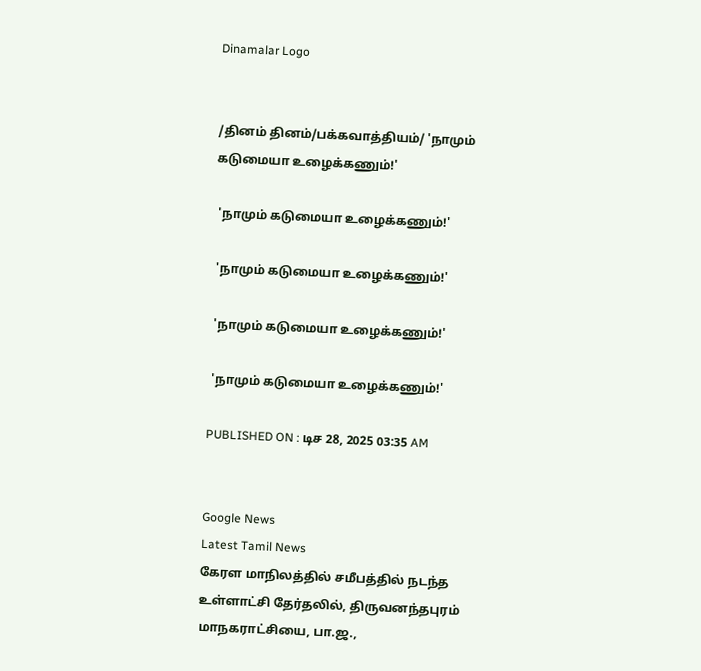Dinamalar Logo


/தினம் தினம்/பக்கவாத்தியம்/ 'நாமும் கடுமையா உழைக்கணும்!'

 'நாமும் கடுமையா உழைக்கணும்!'

 'நாமும் கடுமையா உழைக்கணும்!'

 'நாமும் கடுமையா உழைக்கணும்!'

 'நாமும் கடுமையா உழைக்கணும்!'

PUBLISHED ON : டிச 28, 2025 03:35 AM


Google News
Latest Tamil News
கேரள மாநிலத்தில் சமீபத்தில் நடந்த உள்ளாட்சி தேர்தலில், திருவனந்தபுரம் மாநகராட்சியை, பா.ஜ.,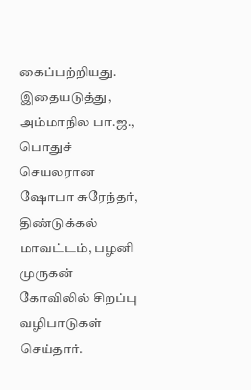கைப்பற்றியது. இதையடுத்து, அம்மாநில பா.ஜ., பொதுச் செயலரான ஷோபா சுரேந்தர், திண்டுக்கல் மாவட்டம், பழனி முருகன் கோவிலில் சிறப்பு வழிபாடுகள் செய்தார்.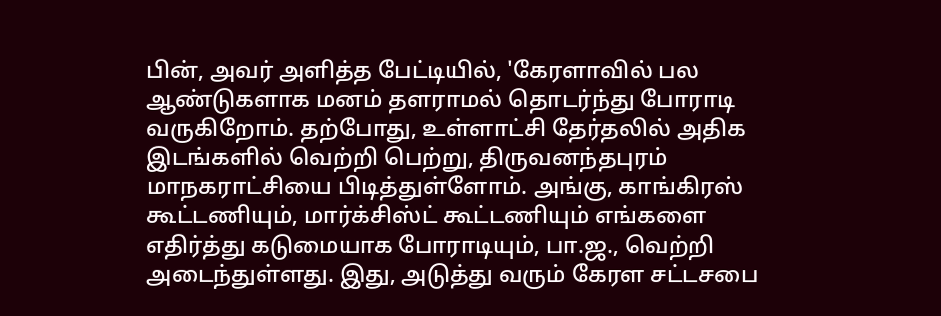பின், அவர் அளித்த பேட்டியில், 'கேரளாவில் பல ஆண்டுகளாக மனம் தளராமல் தொடர்ந்து போராடி வருகிறோம். தற்போது, உள்ளாட்சி தேர்தலில் அதிக இடங்களில் வெற்றி பெற்று, திருவனந்தபுரம் மாநகராட்சியை பிடித்துள்ளோம். அங்கு, காங்கிரஸ் கூட்டணியும், மார்க்சிஸ்ட் கூட்டணியும் எங்களை எதிர்த்து கடுமையாக போராடியும், பா.ஜ., வெற்றி அடைந்துள்ளது. இது, அடுத்து வரும் கேரள சட்டசபை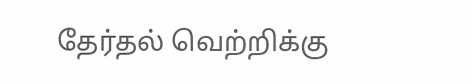தேர்தல் வெற்றிக்கு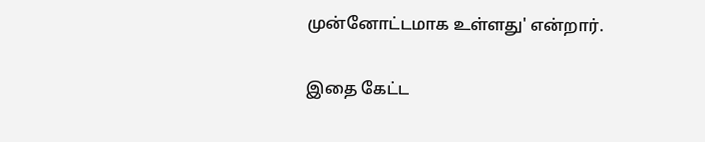முன்னோட்டமாக உள்ளது' என்றார்.

இதை கேட்ட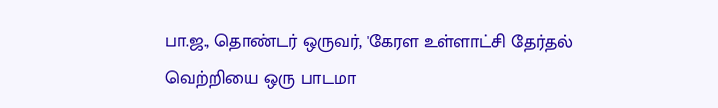பா.ஜ., தொண்டர் ஒருவர், 'கேரள உள்ளாட்சி தேர்தல் வெற்றியை ஒரு பாடமா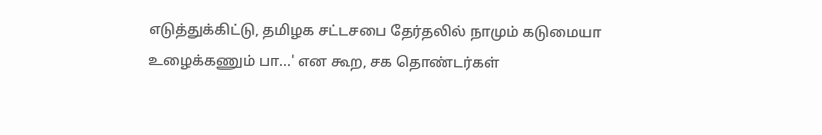எடுத்துக்கிட்டு, தமிழக சட்டசபை தேர்தலில் நாமும் கடுமையா உழைக்கணும் பா...' என கூற, சக தொண்டர்கள்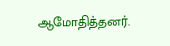ஆமோதித்தனர்.